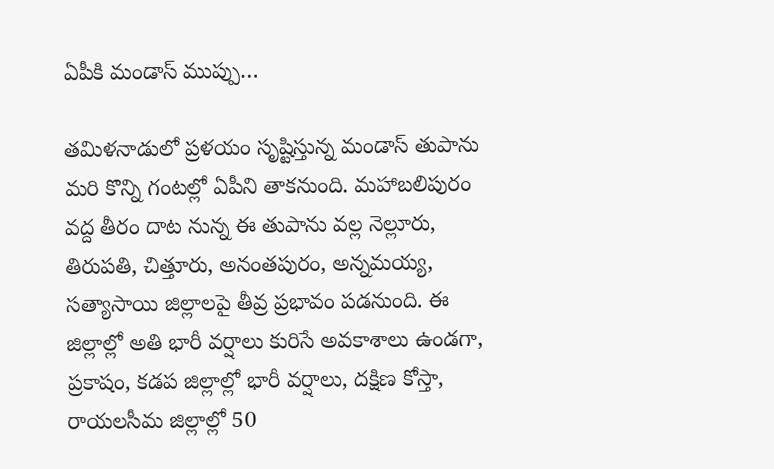ఏపీకి మండాస్ ముప్పు…

తమిళనాడులో ప్రళయం సృష్టిస్తున్న మండాస్ తుపాను మరి కొన్ని గంటల్లో ఏపీని తాకనుంది. మహాబలిపురం వద్ద తీరం దాట నున్న ఈ తుపాను వల్ల నెల్లూరు, తిరుపతి, చిత్తూరు, అనంతపురం, అన్నమయ్య, సత్యాసాయి జిల్లాలపై తీవ్ర ప్రభావం పడనుంది. ఈ జిల్లాల్లో అతి భారీ వర్షాలు కురిసే అవకాశాలు ఉండగా, ప్రకాషం, కడప జిల్లాల్లో భారీ వర్షాలు, దక్షిణ కోస్తా, రాయలసీమ జిల్లాల్లో 50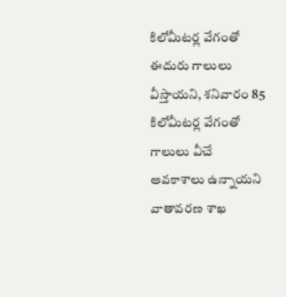కిలోమీటర్ల వేగంతో ఈదురు గాలులు వీస్తాయని, శనివారం 85 కిలోమీటర్ల వేగంతో గాలులు వీచే అవకాశాలు ఉన్నాయని వాతావరణ శాఖ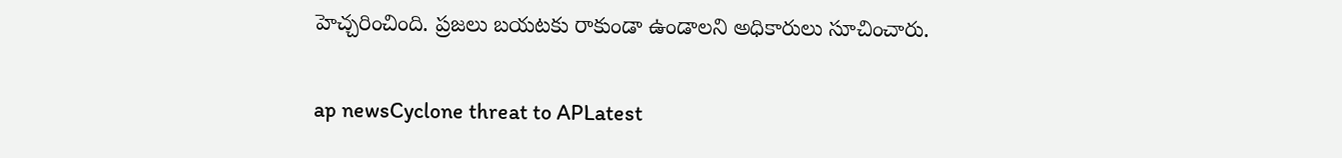హెచ్చరించింది. ప్రజలు బయటకు రాకుండా ఉండాలని అధికారులు సూచించారు.

ap newsCyclone threat to APLatest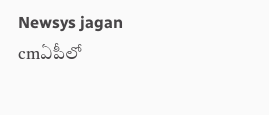Newsys jagan cmఏపీలో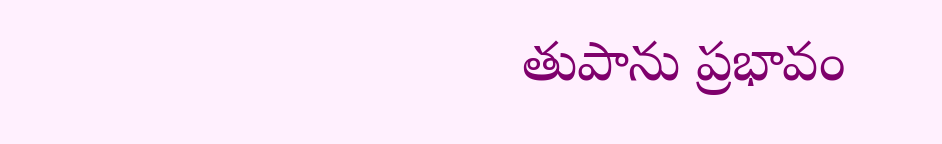తుపాను ప్రభావం